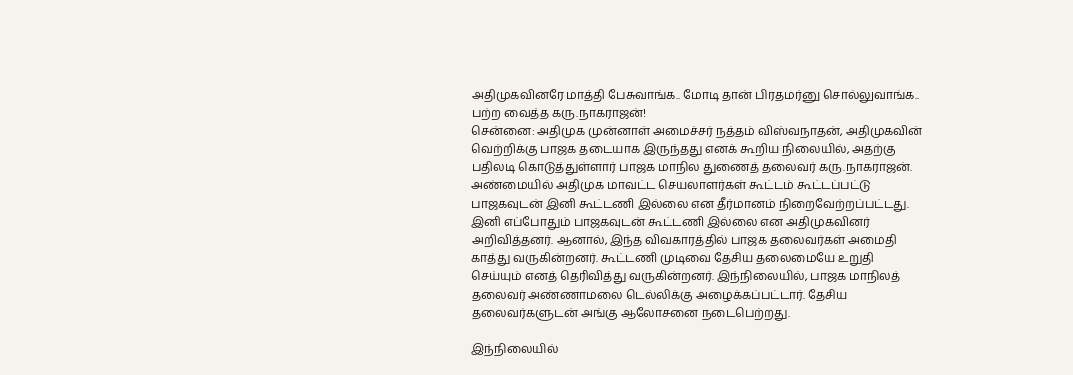அதிமுகவினரே மாத்தி பேசுவாங்க.. மோடி தான் பிரதமர்னு சொல்லுவாங்க.. பற்ற வைத்த கரு.நாகராஜன்!
சென்னை: அதிமுக முன்னாள் அமைச்சர் நத்தம் விஸ்வநாதன், அதிமுகவின் வெற்றிக்கு பாஜக தடையாக இருந்தது எனக் கூறிய நிலையில், அதற்கு பதிலடி கொடுத்துள்ளார் பாஜக மாநில துணைத் தலைவர் கரு.நாகராஜன்.
அண்மையில் அதிமுக மாவட்ட செயலாளர்கள் கூட்டம் கூட்டப்பட்டு பாஜகவுடன் இனி கூட்டணி இல்லை என தீர்மானம் நிறைவேற்றப்பட்டது. இனி எப்போதும் பாஜகவுடன் கூட்டணி இல்லை என அதிமுகவினர் அறிவித்தனர். ஆனால், இந்த விவகாரத்தில் பாஜக தலைவர்கள் அமைதி காத்து வருகின்றனர். கூட்டணி முடிவை தேசிய தலைமையே உறுதி செய்யும் எனத் தெரிவித்து வருகின்றனர். இந்நிலையில், பாஜக மாநிலத் தலைவர் அண்ணாமலை டெல்லிக்கு அழைக்கப்பட்டார். தேசிய தலைவர்களுடன் அங்கு ஆலோசனை நடைபெற்றது.

இந்நிலையில்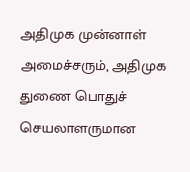அதிமுக முன்னாள் அமைச்சரும், அதிமுக துணை பொதுச் செயலாளருமான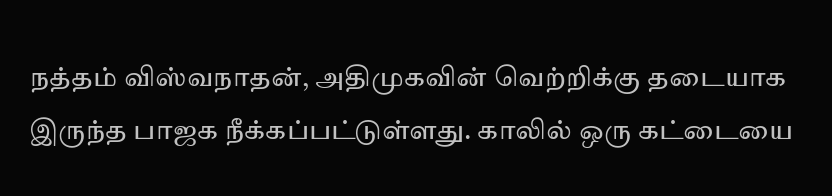நத்தம் விஸ்வநாதன், அதிமுகவின் வெற்றிக்கு தடையாக இருந்த பாஜக நீக்கப்பட்டுள்ளது. காலில் ஒரு கட்டையை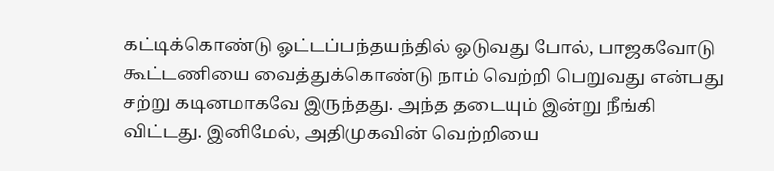கட்டிக்கொண்டு ஓட்டப்பந்தயந்தில் ஓடுவது போல், பாஜகவோடு கூட்டணியை வைத்துக்கொண்டு நாம் வெற்றி பெறுவது என்பது சற்று கடினமாகவே இருந்தது. அந்த தடையும் இன்று நீங்கி விட்டது. இனிமேல், அதிமுகவின் வெற்றியை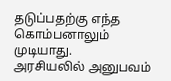தடுப்பதற்கு எந்த கொம்பனாலும் முடியாது.
அரசியலில் அனுபவம்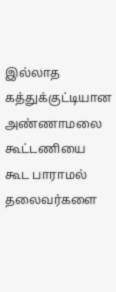இல்லாத கத்துக்குட்டியான அண்ணாமலை கூட்டணியை கூட பாராமல் தலைவர்களை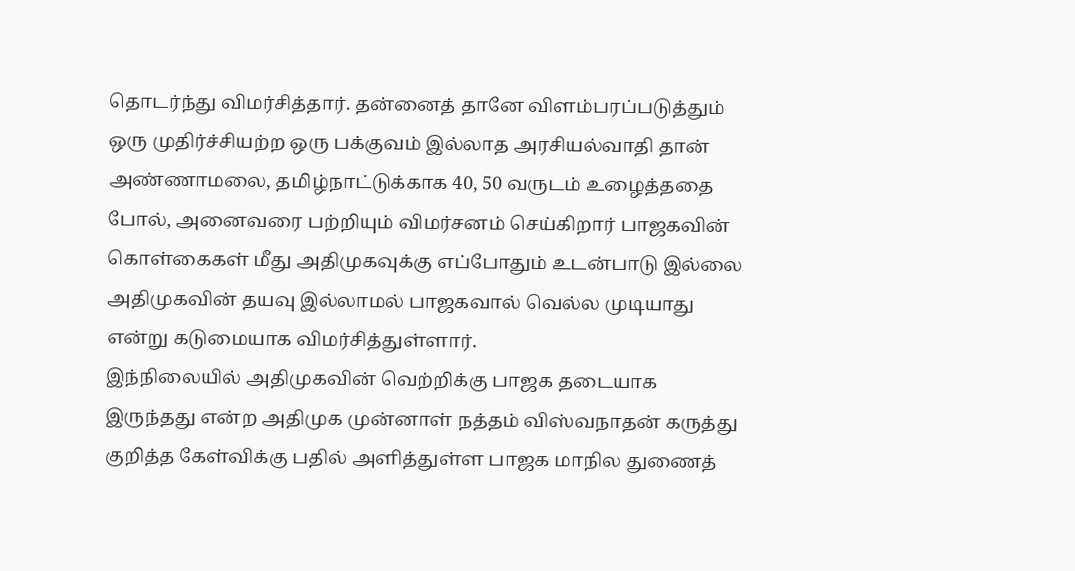தொடர்ந்து விமர்சித்தார். தன்னைத் தானே விளம்பரப்படுத்தும் ஒரு முதிர்ச்சியற்ற ஒரு பக்குவம் இல்லாத அரசியல்வாதி தான் அண்ணாமலை, தமிழ்நாட்டுக்காக 40, 50 வருடம் உழைத்ததை போல், அனைவரை பற்றியும் விமர்சனம் செய்கிறார் பாஜகவின் கொள்கைகள் மீது அதிமுகவுக்கு எப்போதும் உடன்பாடு இல்லை அதிமுகவின் தயவு இல்லாமல் பாஜகவால் வெல்ல முடியாது என்று கடுமையாக விமர்சித்துள்ளார்.
இந்நிலையில் அதிமுகவின் வெற்றிக்கு பாஜக தடையாக இருந்தது என்ற அதிமுக முன்னாள் நத்தம் விஸ்வநாதன் கருத்து குறித்த கேள்விக்கு பதில் அளித்துள்ள பாஜக மாநில துணைத்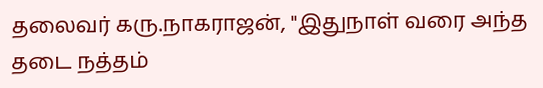தலைவர் கரு.நாகராஜன், "இதுநாள் வரை அந்த தடை நத்தம்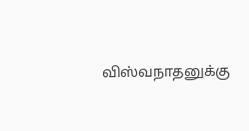விஸ்வநாதனுக்கு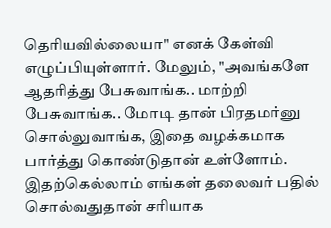தெரியவில்லையா" எனக் கேள்வி எழுப்பியுள்ளார். மேலும், "அவங்களே ஆதரித்து பேசுவாங்க.. மாற்றி பேசுவாங்க.. மோடி தான் பிரதமர்னு சொல்லுவாங்க, இதை வழக்கமாக பார்த்து கொண்டுதான் உள்ளோம். இதற்கெல்லாம் எங்கள் தலைவர் பதில் சொல்வதுதான் சரியாக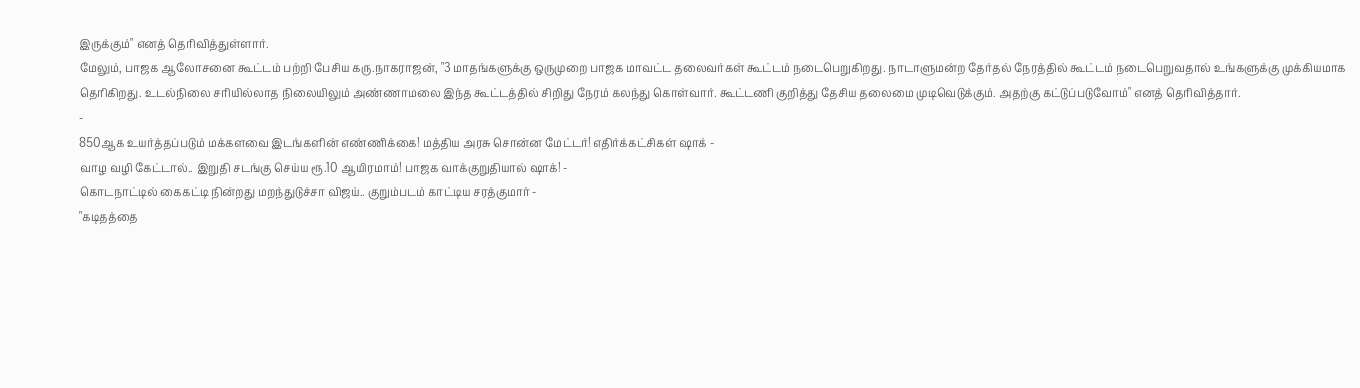இருக்கும்" எனத் தெரிவித்துள்ளார்.
மேலும், பாஜக ஆலோசனை கூட்டம் பற்றி பேசிய கரு.நாகராஜன், "3 மாதங்களுக்கு ஒருமுறை பாஜக மாவட்ட தலைவர்கள் கூட்டம் நடைபெறுகிறது. நாடாளுமன்ற தேர்தல் நேரத்தில் கூட்டம் நடைபெறுவதால் உங்களுக்கு முக்கியமாக தெரிகிறது. உடல்நிலை சரியில்லாத நிலையிலும் அண்ணாமலை இந்த கூட்டத்தில் சிறிது நேரம் கலந்து கொள்வார். கூட்டணி குறித்து தேசிய தலைமை முடிவெடுக்கும். அதற்கு கட்டுப்படுவோம்" எனத் தெரிவித்தார்.
-
850ஆக உயர்த்தப்படும் மக்களவை இடங்களின் எண்ணிக்கை! மத்திய அரசு சொன்ன மேட்டர்! எதிர்க்கட்சிகள் ஷாக் -
வாழ வழி கேட்டால்.. இறுதி சடங்கு செய்ய ரூ.10 ஆயிரமாம்! பாஜக வாக்குறுதியால் ஷாக்! -
கொடநாட்டில் கைகட்டி நின்றது மறந்துடுச்சா விஜய்.. குறும்படம் காட்டிய சரத்குமார் -
"கடிதத்தை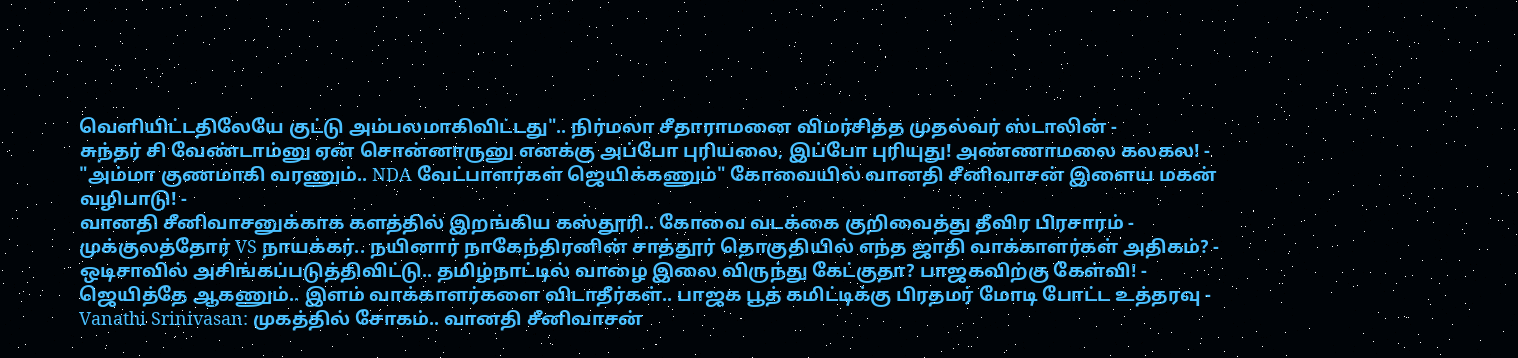வெளியிட்டதிலேயே குட்டு அம்பலமாகிவிட்டது".. நிர்மலா சீதாராமனை விமர்சித்த முதல்வர் ஸ்டாலின் -
சுந்தர் சி வேண்டாம்னு ஏன் சொன்னாருனு எனக்கு அப்போ புரியலை, இப்போ புரியுது! அண்ணாமலை கலகல! -
"அம்மா குணமாகி வரணும்.. NDA வேட்பாளர்கள் ஜெயிக்கணும்" கோவையில் வானதி சீனிவாசன் இளைய மகன் வழிபாடு! -
வானதி சீனிவாசனுக்காக களத்தில் இறங்கிய கஸ்தூரி.. கோவை வடக்கை குறிவைத்து தீவிர பிரசாரம் -
முக்குலத்தோர் VS நாயக்கர்.. நயினார் நாகேந்திரனின் சாத்தூர் தொகுதியில் எந்த ஜாதி வாக்காளர்கள் அதிகம்? -
ஒடிசாவில் அசிங்கப்படுத்திவிட்டு.. தமிழ்நாட்டில் வாழை இலை விருந்து கேட்குதா? பாஜகவிற்கு கேள்வி! -
ஜெயித்தே ஆகணும்.. இளம் வாக்காளர்களை விடாதீர்கள்.. பாஜக பூத் கமிட்டிக்கு பிரதமர் மோடி போட்ட உத்தரவு -
Vanathi Srinivasan: முகத்தில் சோகம்.. வானதி சீனிவாசன்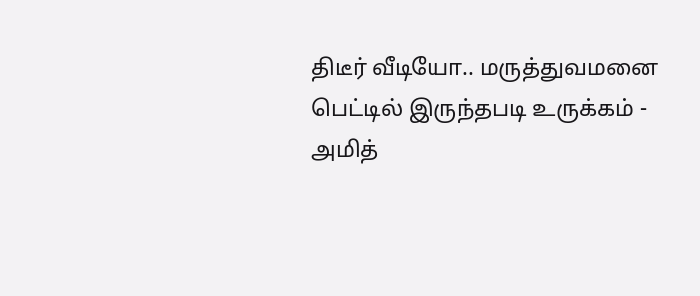திடீர் வீடியோ.. மருத்துவமனை பெட்டில் இருந்தபடி உருக்கம் -
அமித்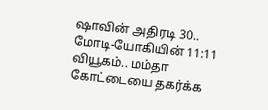ஷாவின் அதிரடி 30.. மோடி-யோகியின் 11:11 வியூகம்.. மம்தா கோட்டையை தகர்க்க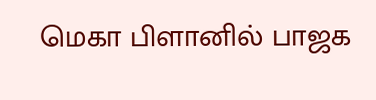மெகா பிளானில் பாஜக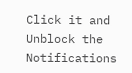Click it and Unblock the Notifications